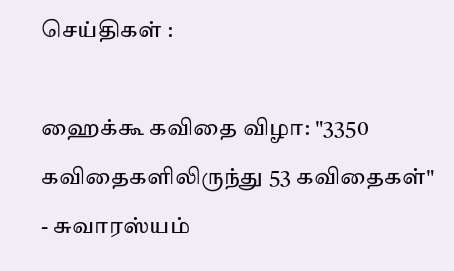செய்திகள் :

ஹைக்கூ கவிதை விழா: "3350 கவிதைகளிலிருந்து 53 கவிதைகள்" - சுவாரஸ்யம்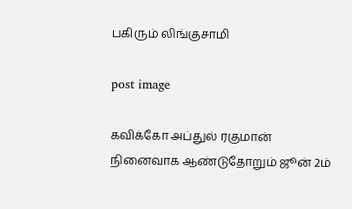பகிரும் லிங்குசாமி

post image

கவிக்கோ அப்துல் ரகுமான் நினைவாக ஆண்டுதோறும் ஜூன் 2ம்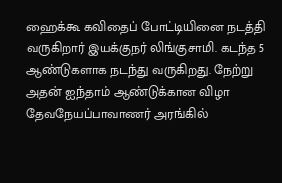ஹைக்கூ கவிதைப் போட்டியினை நடத்தி வருகிறார் இயக்குநர் லிங்குசாமி. கடந்த 5 ஆண்டுகளாக நடந்து வருகிறது. நேற்று அதன் ஐந்தாம் ஆண்டுக்கான விழா தேவநேயப்பாவாணர் அரங்கில்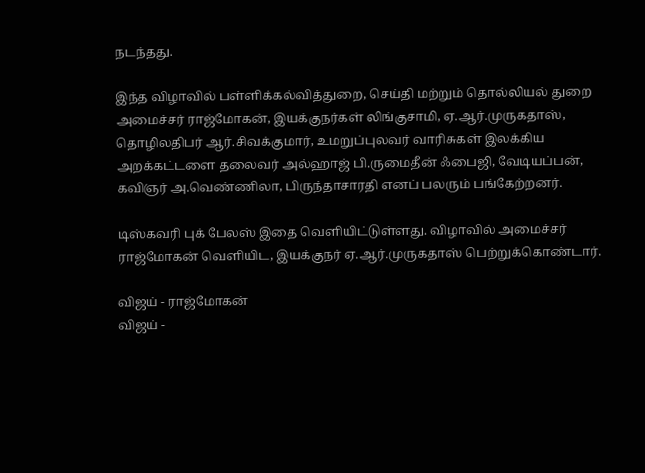நடந்தது.

இந்த விழாவில் பள்ளிக்கல்வித்துறை, செய்தி மற்றும் தொல்லியல் துறை அமைச்சர் ராஜ்மோகன், இயக்குநர்கள் லிங்குசாமி, ஏ.ஆர்.முருகதாஸ், தொழிலதிபர் ஆர்.சிவக்குமார், உமறுப்புலவர் வாரிசுகள் இலக்கிய அறக்கட்டளை தலைவர் அல்ஹாஜ் பி.ருமைதீன் ஃபைஜி, வேடியப்பன், கவிஞர் அ.வெண்ணிலா, பிருந்தாசாரதி எனப் பலரும் பங்கேற்றனர்.

டிஸ்கவரி புக் பேலஸ் இதை வெளியிட்டுள்ளது. விழாவில் அமைச்சர் ராஜ்மோகன் வெளியிட, இயக்குநர் ஏ.ஆர்.முருகதாஸ் பெற்றுக்கொண்டார்.

விஜய் - ராஜ்மோகன்
விஜய் -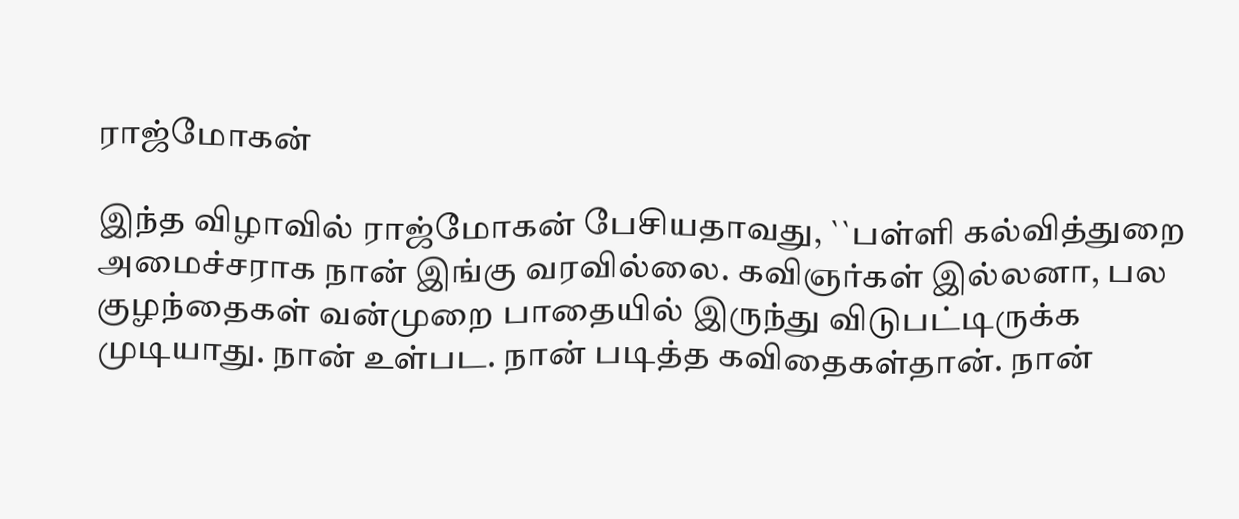ராஜ்மோகன்

இந்த விழாவில் ராஜ்மோகன் பேசியதாவது, ``பள்ளி கல்வித்துறை அமைச்சராக நான் இங்கு வரவில்லை. கவிஞர்கள் இல்லனா, பல குழந்தைகள் வன்முறை பாதையில் இருந்து விடுபட்டிருக்க முடியாது. நான் உள்பட. நான் படித்த கவிதைகள்தான். நான்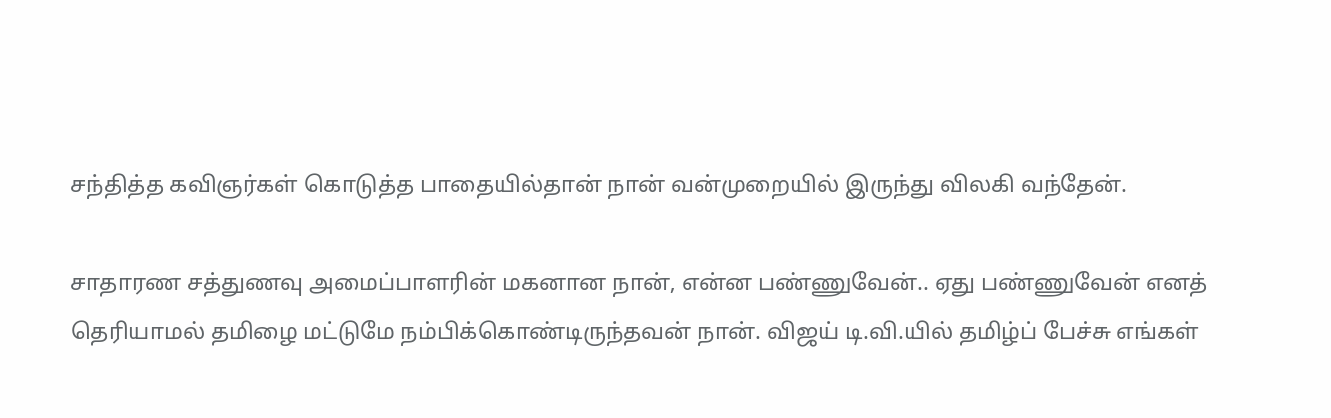சந்தித்த கவிஞர்கள் கொடுத்த பாதையில்தான் நான் வன்முறையில் இருந்து விலகி வந்தேன்.

சாதாரண சத்துணவு அமைப்பாளரின் மகனான நான், என்ன பண்ணுவேன்.. ஏது பண்ணுவேன் எனத் தெரியாமல் தமிழை மட்டுமே நம்பிக்கொண்டிருந்தவன் நான். விஜய் டி.வி.யில் தமிழ்ப் பேச்சு எங்கள்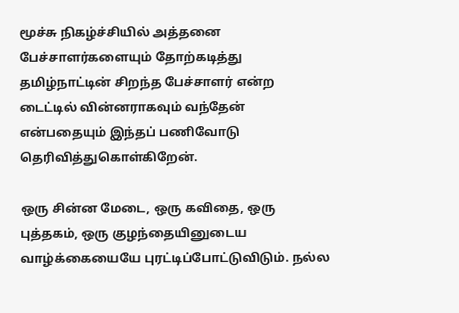மூச்சு நிகழ்ச்சியில் அத்தனை பேச்சாளர்களையும் தோற்கடித்து தமிழ்நாட்டின் சிறந்த பேச்சாளர் என்ற டைட்டில் வின்னராகவும் வந்தேன் என்பதையும் இந்தப் பணிவோடு தெரிவித்துகொள்கிறேன்.

ஒரு சின்ன மேடை, ஒரு கவிதை, ஒரு புத்தகம், ஒரு குழந்தையினுடைய வாழ்க்கையையே புரட்டிப்போட்டுவிடும். நல்ல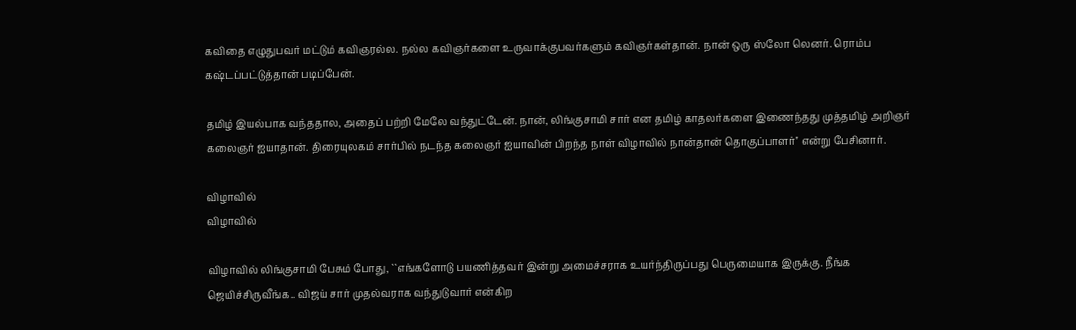கவிதை எழுதுபவர் மட்டும் கவிஞரல்ல. நல்ல கவிஞர்களை உருவாக்குபவர்களும் கவிஞர்கள்தான். நான் ஒரு ஸ்லோ லெனர். ரொம்ப கஷ்டப்பட்டுத்தான் படிப்பேன்.

தமிழ் இயல்பாக வந்ததால, அதைப் பற்றி மேலே வந்துட்டேன். நான், லிங்குசாமி சார் என தமிழ் காதலர்களை இணைந்தது முத்தமிழ் அறிஞர் கலைஞர் ஐயாதான். திரையுலகம் சார்பில் நடந்த கலைஞர் ஐயாவின் பிறந்த நாள் விழாவில் நான்தான் தொகுப்பாளர்'' என்று பேசினார்.

விழாவில்
விழாவில்

விழாவில் லிங்குசாமி பேசும் போது, ``எங்களோடு பயணித்தவர் இன்று அமைச்சராக உயர்ந்திருப்பது பெருமையாக இருக்கு. நீங்க ஜெயிச்சிருவீங்க.. விஜய் சார் முதல்வராக வந்துடுவார் என்கிற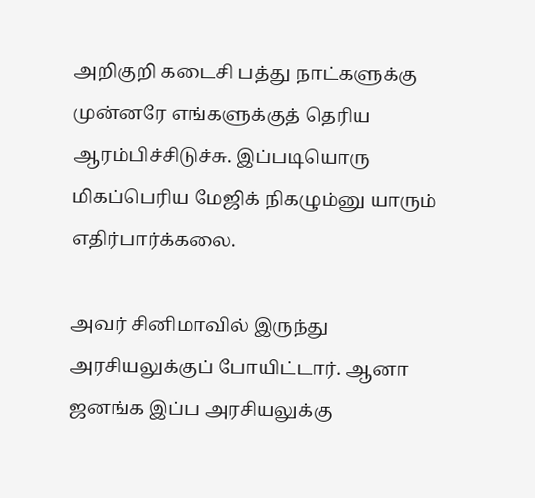அறிகுறி கடைசி பத்து நாட்களுக்கு முன்னரே எங்களுக்குத் தெரிய ஆரம்பிச்சிடுச்சு. இப்படியொரு மிகப்பெரிய மேஜிக் நிகழும்னு யாரும் எதிர்பார்க்கலை.

அவர் சினிமாவில் இருந்து அரசியலுக்குப் போயிட்டார். ஆனா ஜனங்க இப்ப அரசியலுக்கு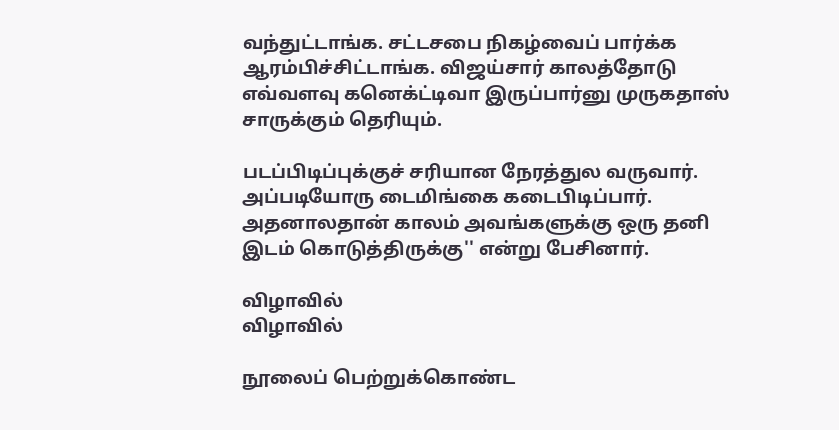வந்துட்டாங்க. சட்டசபை நிகழ்வைப் பார்க்க ஆரம்பிச்சிட்டாங்க. விஜய்சார் காலத்தோடு எவ்வளவு கனெக்ட்டிவா இருப்பார்னு முருகதாஸ் சாருக்கும் தெரியும்.

படப்பிடிப்புக்குச் சரியான நேரத்துல வருவார். அப்படியோரு டைமிங்கை கடைபிடிப்பார். அதனாலதான் காலம் அவங்களுக்கு ஒரு தனி இடம் கொடுத்திருக்கு'' என்று பேசினார்.

விழாவில்
விழாவில்

நூலைப் பெற்றுக்கொண்ட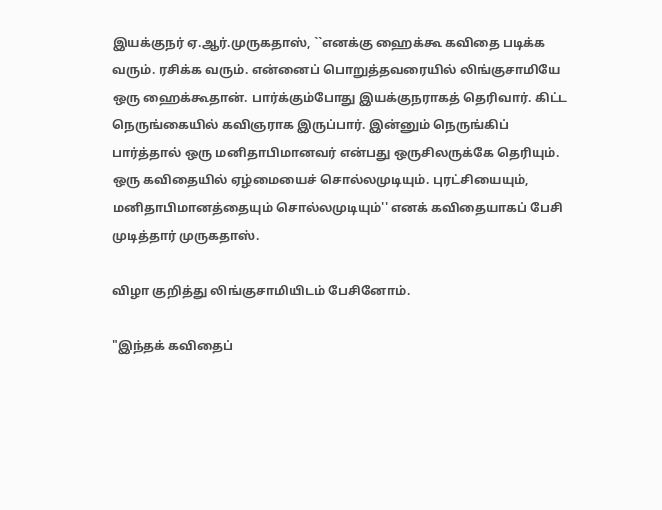இயக்குநர் ஏ.ஆர்.முருகதாஸ், ``எனக்கு ஹைக்கூ கவிதை படிக்க வரும். ரசிக்க வரும். என்னைப் பொறுத்தவரையில் லிங்குசாமியே ஒரு ஹைக்கூதான். பார்க்கும்போது இயக்குநராகத் தெரிவார். கிட்ட நெருங்கையில் கவிஞராக இருப்பார். இன்னும் நெருங்கிப் பார்த்தால் ஒரு மனிதாபிமானவர் என்பது ஒருசிலருக்கே தெரியும். ஒரு கவிதையில் ஏழ்மையைச் சொல்லமுடியும். புரட்சியையும், மனிதாபிமானத்தையும் சொல்லமுடியும்'' எனக் கவிதையாகப் பேசி முடித்தார் முருகதாஸ்.

விழா குறித்து லிங்குசாமியிடம் பேசினோம்.

"இந்தக் கவிதைப்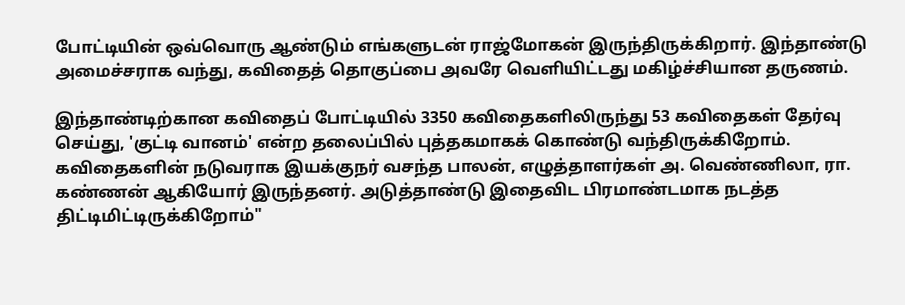போட்டியின் ஒவ்வொரு ஆண்டும் எங்களுடன் ராஜ்மோகன் இருந்திருக்கிறார். இந்தாண்டு அமைச்சராக வந்து, கவிதைத் தொகுப்பை அவரே வெளியிட்டது மகிழ்ச்சியான தருணம்.

இந்தாண்டிற்கான கவிதைப் போட்டியில் 3350 கவிதைகளிலிருந்து 53 கவிதைகள் தேர்வு செய்து, 'குட்டி வானம்' என்ற தலைப்பில் புத்தகமாகக் கொண்டு வந்திருக்கிறோம். கவிதைகளின் நடுவராக இயக்குநர் வசந்த பாலன், எழுத்தாளர்கள் அ. வெண்ணிலா, ரா. கண்ணன் ஆகியோர் இருந்தனர். அடுத்தாண்டு இதைவிட பிரமாண்டமாக நடத்த திட்டிமிட்டிருக்கிறோம்"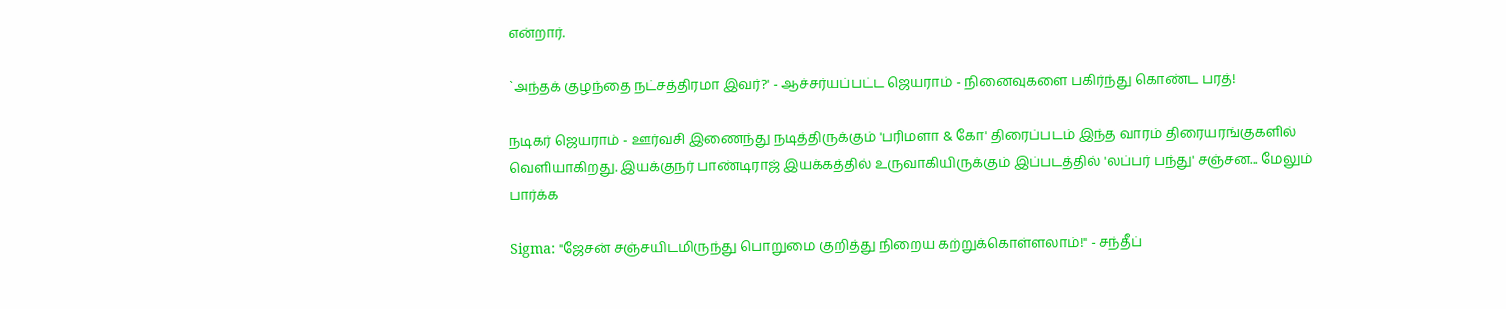என்றார்.

`அந்தக் குழந்தை நட்சத்திரமா இவர்?' - ஆச்சர்யப்பட்ட ஜெயராம் - நினைவுகளை பகிர்ந்து கொண்ட பரத்!

நடிகர் ஜெயராம் - ஊர்வசி இணைந்து நடித்திருக்கும் 'பரிமளா & கோ' திரைப்படம் இந்த வாரம் திரையரங்குகளில் வெளியாகிறது. இயக்குநர் பாண்டிராஜ் இயக்கத்தில் உருவாகியிருக்கும் இப்படத்தில் 'லப்பர் பந்து' சஞ்சன... மேலும் பார்க்க

Sigma: "ஜேசன் சஞ்சயிடமிருந்து பொறுமை குறித்து நிறைய கற்றுக்கொள்ளலாம்!" - சந்தீப்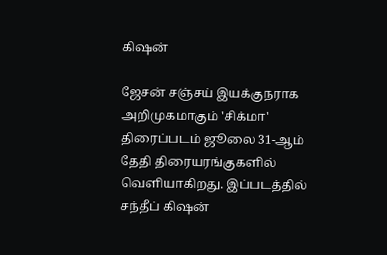கிஷன்

ஜேசன் சஞ்சய் இயக்குநராக அறிமுகமாகும் 'சிக்மா' திரைப்படம் ஜூலை 31-ஆம் தேதி திரையரங்குகளில் வெளியாகிறது. இப்படத்தில் சந்தீப் கிஷன்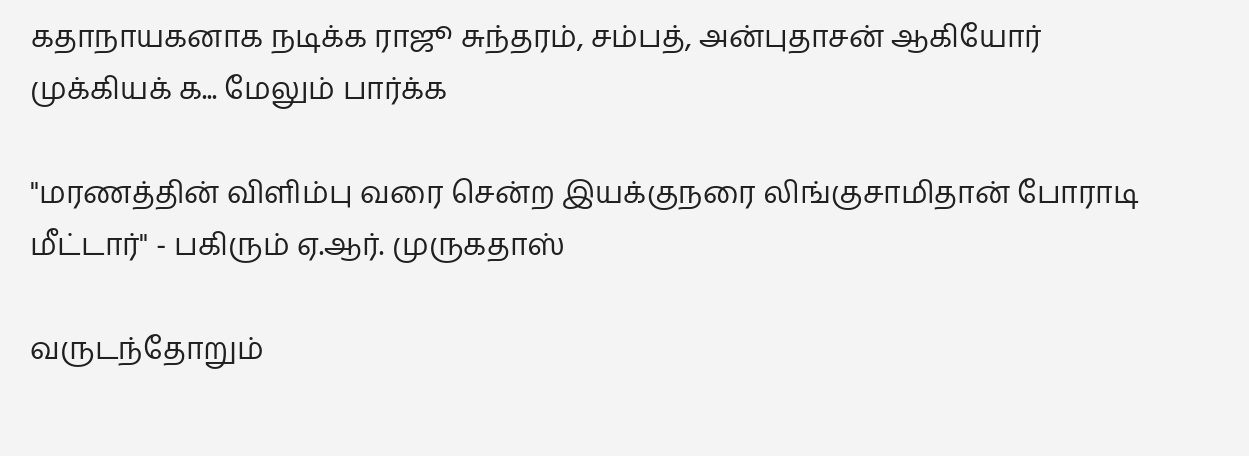கதாநாயகனாக நடிக்க ராஜூ சுந்தரம், சம்பத், அன்புதாசன் ஆகியோர் முக்கியக் க... மேலும் பார்க்க

"மரணத்தின் விளிம்பு வரை சென்ற இயக்குநரை லிங்குசாமிதான் போராடி மீட்டார்" - பகிரும் ஏ.ஆர். முருகதாஸ்

வருடந்தோறும்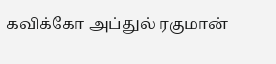கவிக்கோ அப்துல் ரகுமான்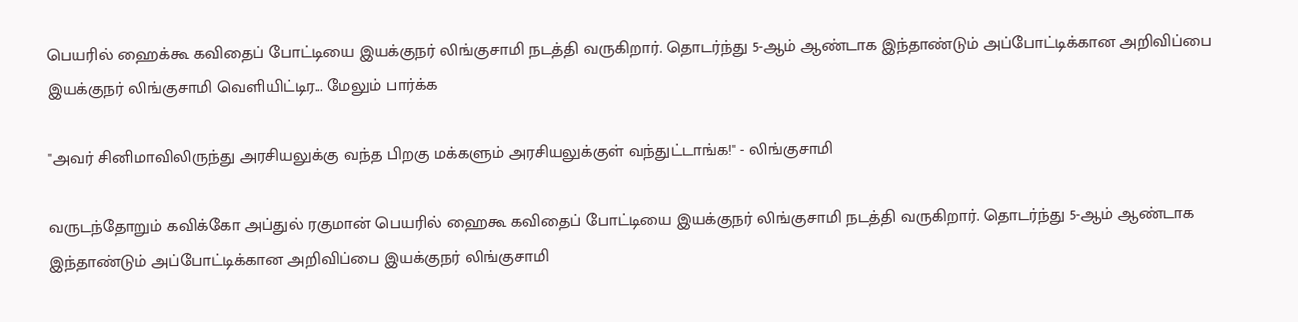பெயரில் ஹைக்கூ கவிதைப் போட்டியை இயக்குநர் லிங்குசாமி நடத்தி வருகிறார். தொடர்ந்து 5-ஆம் ஆண்டாக இந்தாண்டும் அப்போட்டிக்கான அறிவிப்பை இயக்குநர் லிங்குசாமி வெளியிட்டிர... மேலும் பார்க்க

"அவர் சினிமாவிலிருந்து அரசியலுக்கு வந்த பிறகு மக்களும் அரசியலுக்குள் வந்துட்டாங்க!" - லிங்குசாமி

வருடந்தோறும் கவிக்கோ அப்துல் ரகுமான் பெயரில் ஹைகூ கவிதைப் போட்டியை இயக்குநர் லிங்குசாமி நடத்தி வருகிறார். தொடர்ந்து 5-ஆம் ஆண்டாக இந்தாண்டும் அப்போட்டிக்கான அறிவிப்பை இயக்குநர் லிங்குசாமி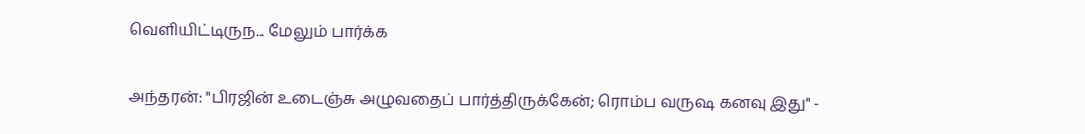வெளியிட்டிருந... மேலும் பார்க்க

அந்தரன்: "பிரஜின் உடைஞ்சு அழுவதைப் பார்த்திருக்கேன்; ரொம்ப வருஷ கனவு இது" -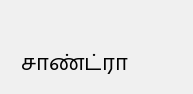சாண்ட்ரா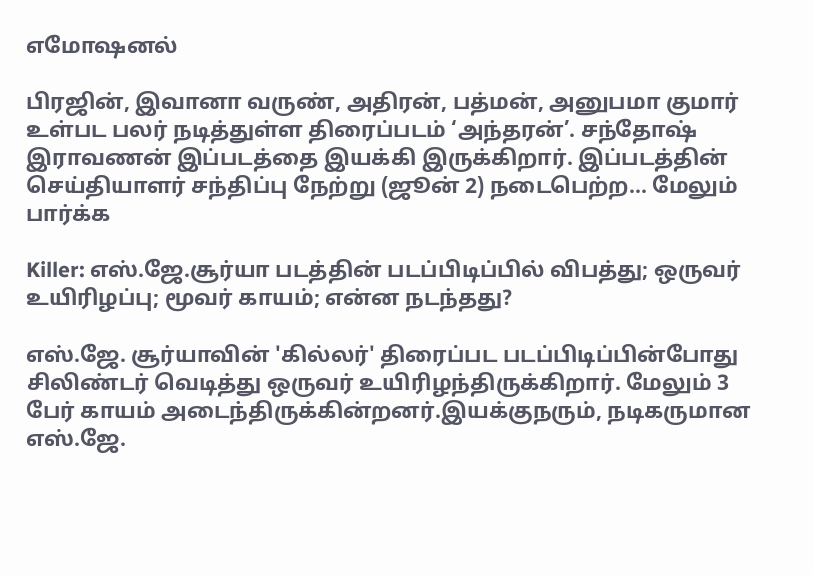எமோஷனல்

பிரஜின், இவானா வருண், அதிரன், பத்மன், அனுபமா குமார் உள்பட பலர் நடித்துள்ள திரைப்படம் ‘அந்தரன்’. சந்தோஷ் இராவணன் இப்படத்தை இயக்கி இருக்கிறார். இப்படத்தின் செய்தியாளர் சந்திப்பு நேற்று (ஜூன் 2) நடைபெற்ற... மேலும் பார்க்க

Killer: எஸ்.ஜே.சூர்யா படத்தின் படப்பிடிப்பில் விபத்து; ஒருவர் உயிரிழப்பு; மூவர் காயம்; என்ன நடந்தது?

எஸ்.ஜே. சூர்யாவின் 'கில்லர்' திரைப்பட படப்பிடிப்பின்போது சிலிண்டர் வெடித்து ஒருவர் உயிரிழந்திருக்கிறார். மேலும் 3 பேர் காயம் அடைந்திருக்கின்றனர்.இயக்குநரும், நடிகருமான எஸ்.ஜே.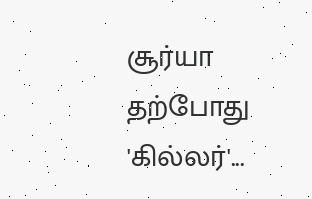சூர்யா தற்போது 'கில்லர்'...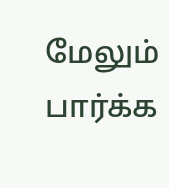மேலும் பார்க்க